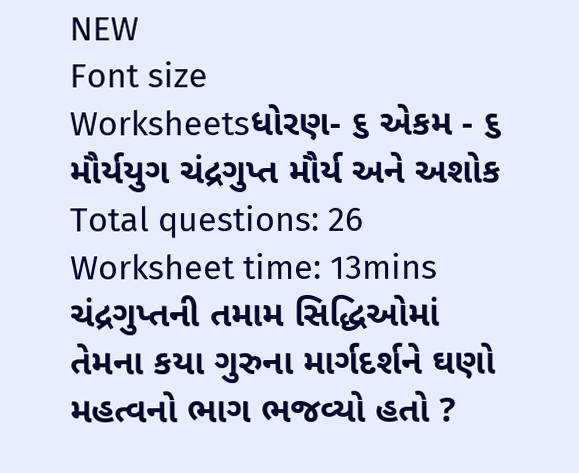NEW
Font size
Worksheetsધોરણ- ૬ એકમ - ૬ મૌર્યયુગ ચંદ્રગુપ્ત મૌર્ય અને અશોક
Total questions: 26
Worksheet time: 13mins
ચંદ્રગુપ્તની તમામ સિદ્ધિઓમાં તેમના કયા ગુરુના માર્ગદર્શને ઘણો મહત્વનો ભાગ ભજવ્યો હતો ?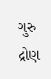ગુરુ દ્રોણ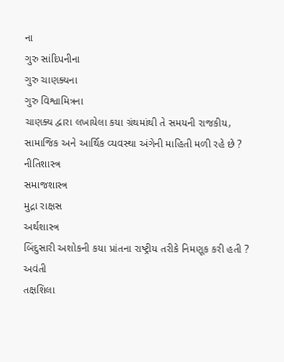ના
ગુરુ સાંદિપનીના
ગુરુ ચાણક્યના
ગુરુ વિશ્વામિત્રના
ચાણક્ય દ્વારા લખાયેલા કયા ગ્રંથમાંથી તે સમયની રાજકીય, સામાજિક અને આર્થિક વ્યવસ્થા અંગેની માહિતી મળી રહે છે ?
નીતિશાસ્ત્ર
સમાજશાસ્ત્ર
મુદ્રા રાક્ષસ
અર્થશાસ્ત્ર
બિંદુસારી અશોકની કયા પ્રાંતના રાષ્ટ્રીય તરીકે નિમણૂક કરી હતી ?
અવંતી
તક્ષશિલા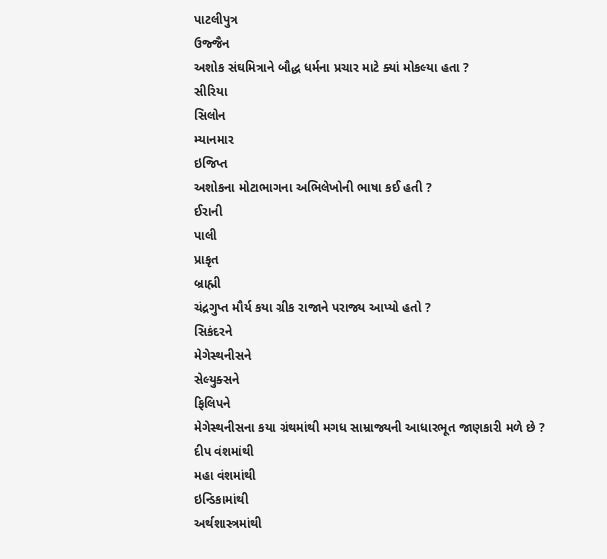પાટલીપુત્ર
ઉજ્જૈન
અશોક સંઘમિત્રાને બૌદ્ધ ધર્મના પ્રચાર માટે ક્યાં મોકલ્યા હતા ?
સીરિયા
સિલોન
મ્યાનમાર
ઇજિપ્ત
અશોકના મોટાભાગના અભિલેખોની ભાષા કઈ હતી ?
ઈરાની
પાલી
પ્રાકૃત
બ્રાહ્મી
ચંદ્રગુપ્ત મૌર્ય કયા ગ્રીક રાજાને પરાજ્ય આપ્યો હતો ?
સિકંદરને
મેગેસ્થનીસને
સેલ્યુક્સને
ફિલિપને
મેગેસ્થનીસના કયા ગ્રંથમાંથી મગધ સામ્રાજ્યની આધારભૂત જાણકારી મળે છે ?
દીપ વંશમાંથી
મહા વંશમાંથી
ઇન્ડિકામાંથી
અર્થશાસ્ત્રમાંથી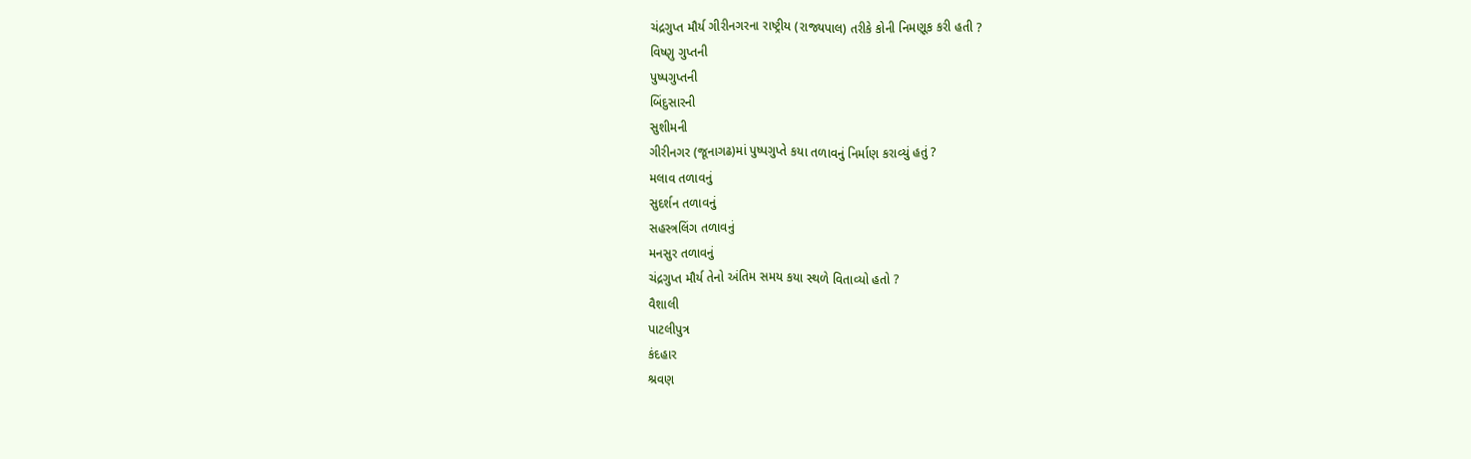ચંદ્રગુપ્ત મૌર્ય ગીરીનગરના રાષ્ટ્રીય (રાજ્યપાલ) તરીકે કોની નિમણૂક કરી હતી ?
વિષ્ણુ ગુપ્તની
પુષ્પગુપ્તની
બિંદુસારની
સુશીમની
ગીરીનગર (જૂનાગઢ)માં પુષ્પગુપ્તે કયા તળાવનું નિર્માણ કરાવ્યું હતું ?
મલાવ તળાવનું
સુદર્શન તળાવનું
સહસ્ત્રલિંગ તળાવનું
મનસુર તળાવનું
ચંદ્રગુપ્ત મૌર્ય તેનો અંતિમ સમય કયા સ્થળે વિતાવ્યો હતો ?
વૈશાલી
પાટલીપુત્ર
કંદહાર
શ્રવણ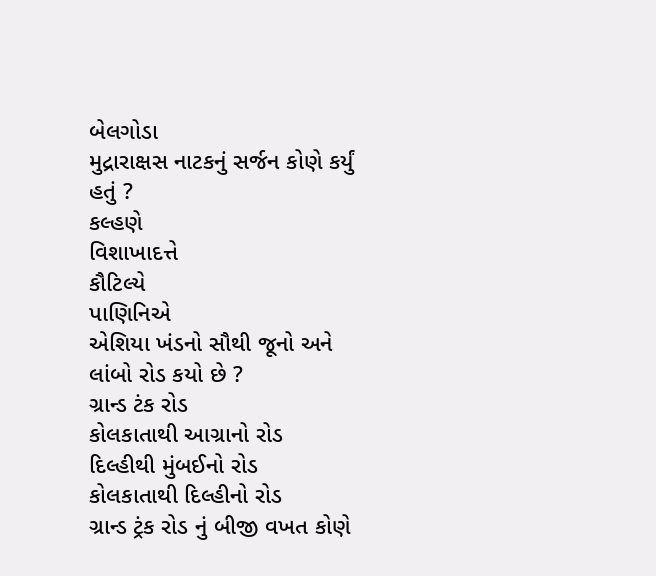બેલગોડા
મુદ્રારાક્ષસ નાટકનું સર્જન કોણે કર્યું હતું ?
કલ્હણે
વિશાખાદત્તે
કૌટિલ્યે
પાણિનિએ
એશિયા ખંડનો સૌથી જૂનો અને લાંબો રોડ કયો છે ?
ગ્રાન્ડ ટંક રોડ
કોલકાતાથી આગ્રાનો રોડ
દિલ્હીથી મુંબઈનો રોડ
કોલકાતાથી દિલ્હીનો રોડ
ગ્રાન્ડ ટ્રંક રોડ નું બીજી વખત કોણે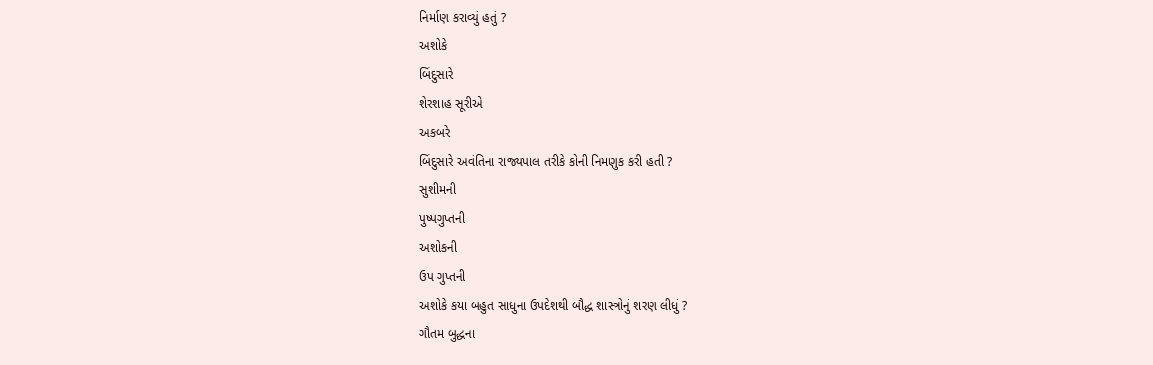નિર્માણ કરાવ્યું હતું ?
અશોકે
બિંદુસારે
શેરશાહ સૂરીએ
અકબરે
બિંદુસારે અવંતિના રાજ્યપાલ તરીકે કોની નિમણુક કરી હતી ?
સુશીમની
પુષ્પગુપ્તની
અશોકની
ઉપ ગુપ્તની
અશોકે કયા બહુત સાધુના ઉપદેશથી બૌદ્ધ શાસ્ત્રોનું શરણ લીધું ?
ગૌતમ બુદ્ધના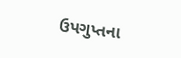ઉપગુપ્તના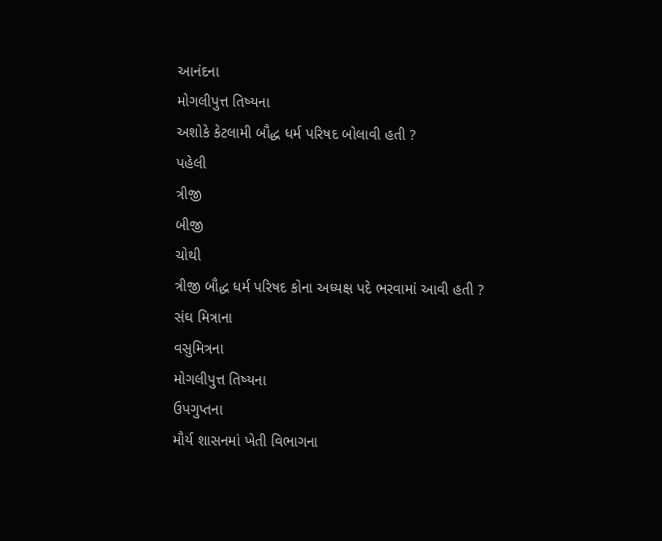આનંદના
મોગલીપુત્ત તિષ્યના
અશોકે કેટલામી બૌદ્ધ ધર્મ પરિષદ બોલાવી હતી ?
પહેલી
ત્રીજી
બીજી
ચોથી
ત્રીજી બૌદ્ધ ધર્મ પરિષદ કોના અધ્યક્ષ પદે ભરવામાં આવી હતી ?
સંઘ મિત્રાના
વસુમિત્રના
મોગલીપુત્ત તિષ્યના
ઉપગુપ્તના
મૌર્ય શાસનમાં ખેતી વિભાગના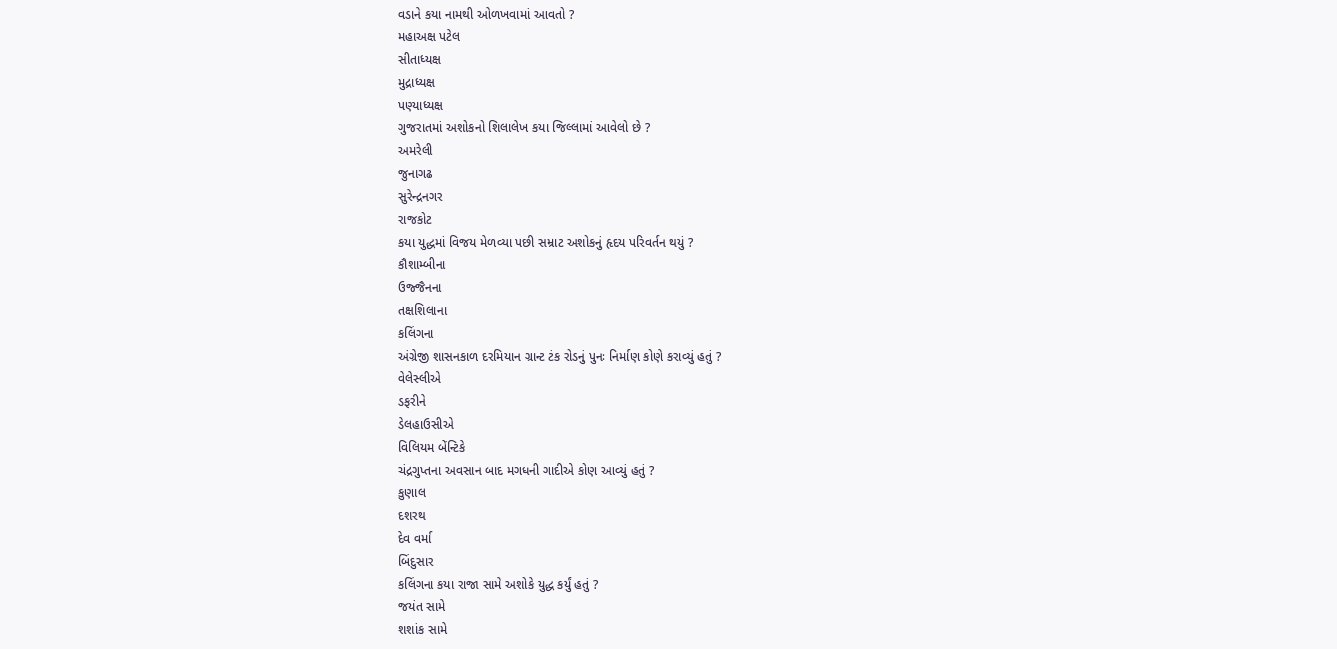વડાને કયા નામથી ઓળખવામાં આવતો ?
મહાઅક્ષ પટેલ
સીતાધ્યક્ષ
મુદ્રાધ્યક્ષ
પણ્યાધ્યક્ષ
ગુજરાતમાં અશોકનો શિલાલેખ કયા જિલ્લામાં આવેલો છે ?
અમરેલી
જુનાગઢ
સુરેન્દ્રનગર
રાજકોટ
કયા યુદ્ધમાં વિજય મેળવ્યા પછી સમ્રાટ અશોકનું હૃદય પરિવર્તન થયું ?
કૌશામ્બીના
ઉજ્જૈનના
તક્ષશિલાના
કલિંગના
અંગ્રેજી શાસનકાળ દરમિયાન ગ્રાન્ટ ટંક રોડનું પુનઃ નિર્માણ કોણે કરાવ્યું હતું ?
વેલેસ્લીએ
ડફરીને
ડેલહાઉસીએ
વિલિયમ બેંન્ટિકે
ચંદ્રગુપ્તના અવસાન બાદ મગધની ગાદીએ કોણ આવ્યું હતું ?
કુણાલ
દશરથ
દેવ વર્મા
બિંદુસાર
કલિંગના કયા રાજા સામે અશોકે યુદ્ધ કર્યું હતું ?
જયંત સામે
શશાંક સામે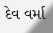દેવ વર્મા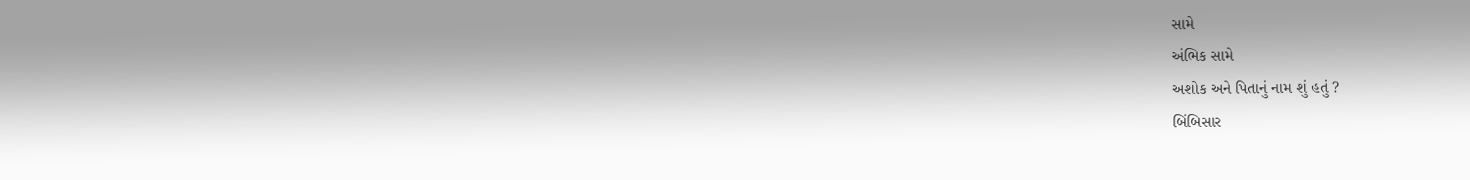સામે
અંભિક સામે
અશોક અને પિતાનું નામ શું હતું ?
બિંબિસાર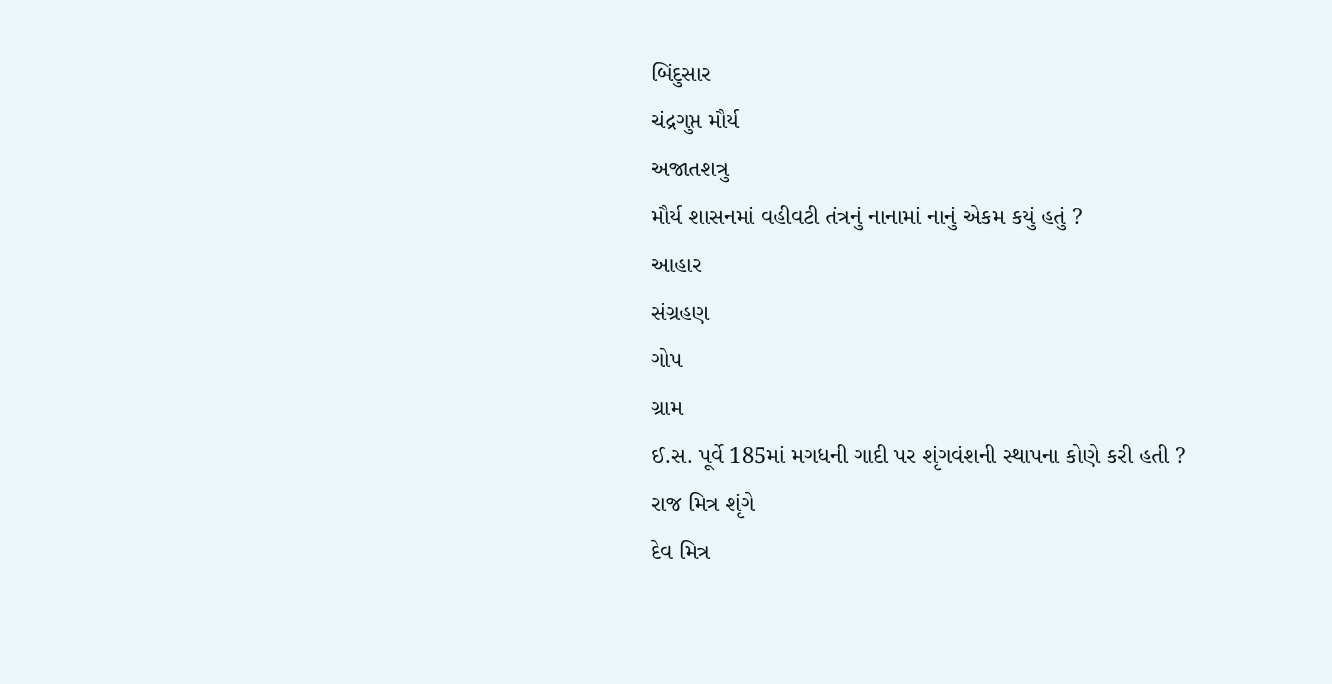બિંદુસાર
ચંદ્રગુપ્ત મૌર્ય
અજાતશત્રુ
મૌર્ય શાસનમાં વહીવટી તંત્રનું નાનામાં નાનું એકમ કયું હતું ?
આહાર
સંગ્રહણ
ગોપ
ગ્રામ
ઈ.સ. પૂર્વે 185માં મગધની ગાદી પર શૃંગવંશની સ્થાપના કોણે કરી હતી ?
રાજ મિત્ર શૃંગે
દેવ મિત્ર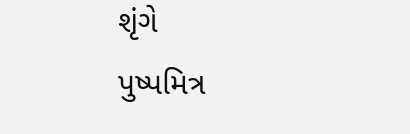શૃંગે
પુષ્પમિત્ર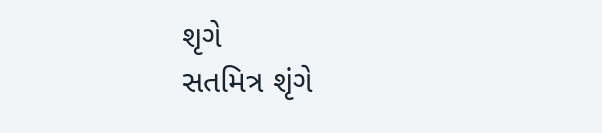શૃગે
સતમિત્ર શૃંગે